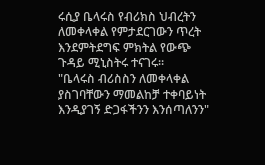ሩሲያ ቤላሩስ የብሪክስ ህብረትን ለመቀላቀል የምታደርገውን ጥረት እንደምትደግፍ ምክትል የውጭ ጉዳይ ሚኒስትሩ ተናገሩ።
"ቤላሩስ ብሪስስን ለመቀላቀል ያስገባቸውን ማመልከቻ ተቀባይነት እንዲያገኝ ድጋፋችንን እንሰጣለንን"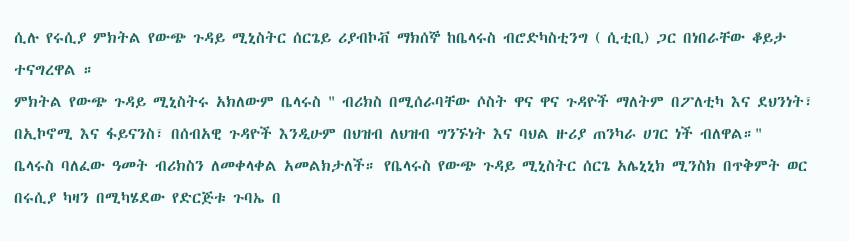ሲሉ የሩሲያ ምክትል የውጭ ጉዳይ ሚኒስትር ሰርጌይ ሪያብኮቭ ማክሰኞ ከቤላሩስ ብሮድካስቲንግ ( ሲቲቢ) ጋር በነበራቸው ቆይታ ተናግረዋል ።
ምክትል የውጭ ጉዳይ ሚኒስትሩ አክለውም ቤላሩስ " ብሪክስ በሚሰራባቸው ሶስት ዋና ዋና ጉዳዮች ማለትም በፖለቲካ እና ደህንነት፣ በኢኮኖሚ እና ፋይናንስ፣ በሰብአዊ ጉዳዮች እንዲሁም በህዝብ ለህዝብ ግንኙነት እና ባህል ዙሪያ ጠንካራ ሀገር ነች ብለዋል።"
ቤላሩስ ባለፈው ዓመት ብሪክስን ለመቀላቀል አመልክታለች። የቤላሩስ የውጭ ጉዳይ ሚኒስትር ሰርጌ አሌኒኒክ ሚንስክ በጥቅምት ወር በሩሲያ ካዛን በሚካሄደው የድርጅቱ ጉባኤ በ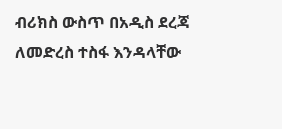ብሪክስ ውስጥ በአዲስ ደረጃ ለመድረስ ተስፋ እንዳላቸው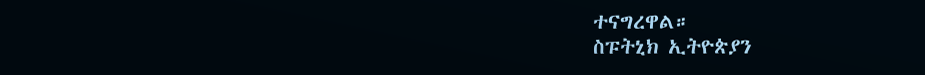ተናግረዋል።
ስፑትኒክ ኢትዮጵያን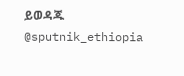ይወዳጁ @sputnik_ethiopia